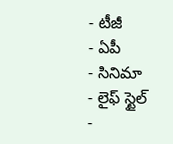- టీజీ
- ఏపీ
- సినిమా
- లైఫ్ స్టైల్
-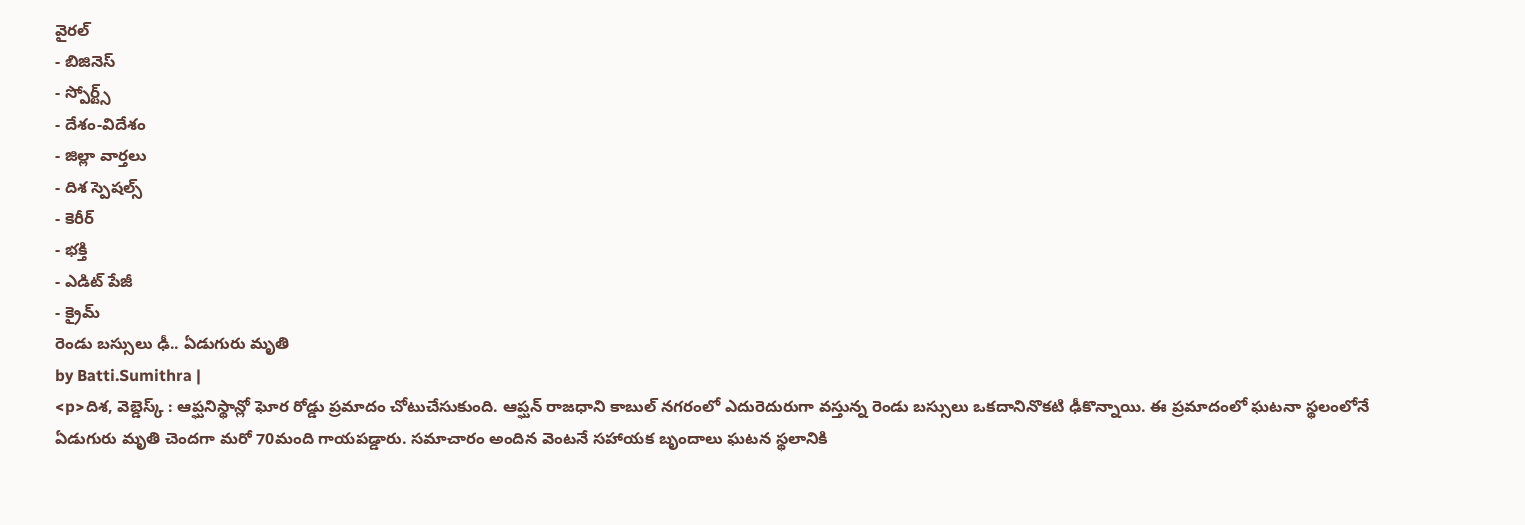వైరల్
- బిజినెస్
- స్పోర్ట్స్
- దేశం-విదేశం
- జిల్లా వార్తలు
- దిశ స్పెషల్స్
- కెరీర్
- భక్తి
- ఎడిట్ పేజీ
- క్రైమ్
రెండు బస్సులు ఢీ.. ఏడుగురు మృతి
by Batti.Sumithra |
<p>దిశ, వెబ్డెస్క్ : ఆప్ఘనిస్థాన్లో ఘోర రోడ్డు ప్రమాదం చోటుచేసుకుంది. ఆప్ఘన్ రాజధాని కాబుల్ నగరంలో ఎదురెదురుగా వస్తున్న రెండు బస్సులు ఒకదానినొకటి ఢీకొన్నాయి. ఈ ప్రమాదంలో ఘటనా స్థలంలోనే ఏడుగురు మృతి చెందగా మరో 70మంది గాయపడ్డారు. సమాచారం అందిన వెంటనే సహాయక బృందాలు ఘటన స్థలానికి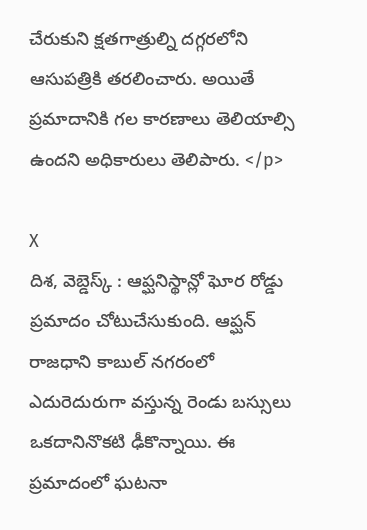చేరుకుని క్షతగాత్రుల్ని దగ్గరలోని ఆసుపత్రికి తరలించారు. అయితే ప్రమాదానికి గల కారణాలు తెలియాల్సి ఉందని అధికారులు తెలిపారు. </p>

X
దిశ, వెబ్డెస్క్ : ఆప్ఘనిస్థాన్లో ఘోర రోడ్డు ప్రమాదం చోటుచేసుకుంది. ఆప్ఘన్ రాజధాని కాబుల్ నగరంలో ఎదురెదురుగా వస్తున్న రెండు బస్సులు ఒకదానినొకటి ఢీకొన్నాయి. ఈ ప్రమాదంలో ఘటనా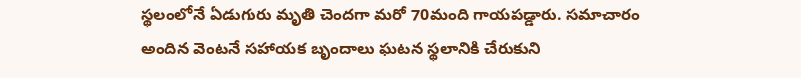స్థలంలోనే ఏడుగురు మృతి చెందగా మరో 70మంది గాయపడ్డారు. సమాచారం అందిన వెంటనే సహాయక బృందాలు ఘటన స్థలానికి చేరుకుని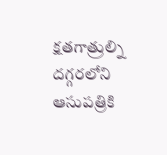క్షతగాత్రుల్ని దగ్గరలోని ఆసుపత్రికి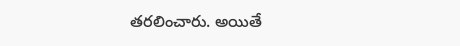తరలించారు. అయితే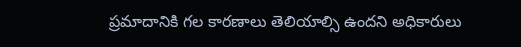ప్రమాదానికి గల కారణాలు తెలియాల్సి ఉందని అధికారులు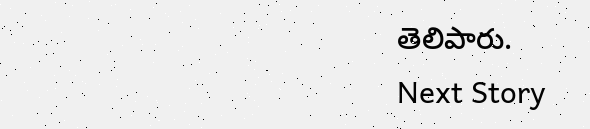తెలిపారు.
Next Story